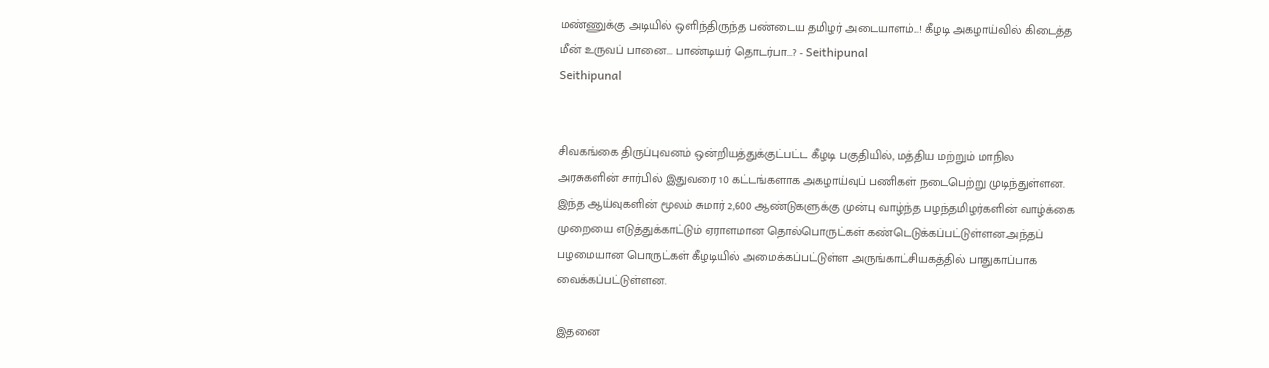மண்ணுக்கு அடியில் ஒளிந்திருந்த பண்டைய தமிழர் அடையாளம்...! கீழடி அகழாய்வில் கிடைத்த மீன் உருவப் பானை... பாண்டியர் தொடர்பா...? - Seithipunal
Seithipunal


சிவகங்கை திருப்புவனம் ஒன்றியத்துக்குட்பட்ட கீழடி பகுதியில், மத்திய மற்றும் மாநில அரசுகளின் சார்பில் இதுவரை 10 கட்டங்களாக அகழாய்வுப் பணிகள் நடைபெற்று முடிந்துள்ளன. இந்த ஆய்வுகளின் மூலம் சுமார் 2,600 ஆண்டுகளுக்கு முன்பு வாழ்ந்த பழந்தமிழர்களின் வாழ்க்கை முறையை எடுத்துக்காட்டும் ஏராளமான தொல்பொருட்கள் கண்டெடுக்கப்பட்டுள்ளன.அந்தப் பழமையான பொருட்கள் கீழடியில் அமைக்கப்பட்டுள்ள அருங்காட்சியகத்தில் பாதுகாப்பாக வைக்கப்பட்டுள்ளன.

இதனை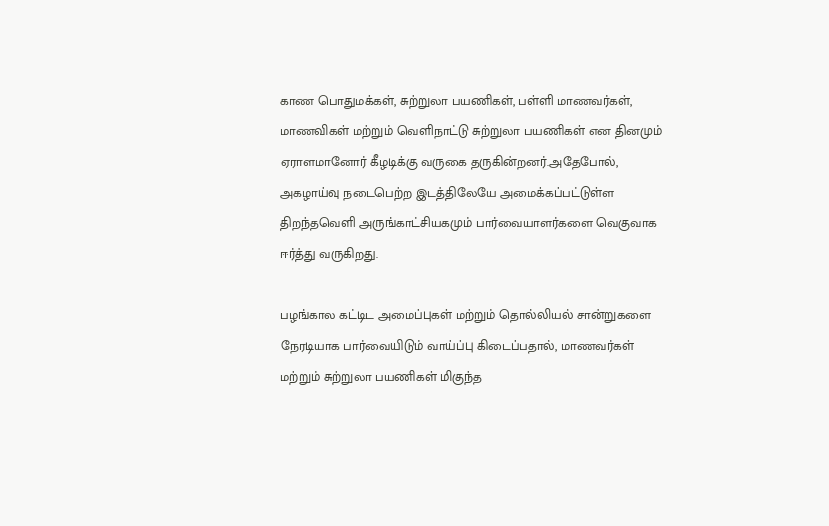காண பொதுமக்கள், சுற்றுலா பயணிகள், பள்ளி மாணவர்கள், மாணவிகள் மற்றும் வெளிநாட்டு சுற்றுலா பயணிகள் என தினமும் ஏராளமானோர் கீழடிக்கு வருகை தருகின்றனர்.அதேபோல், அகழாய்வு நடைபெற்ற இடத்திலேயே அமைக்கப்பட்டுள்ள திறந்தவெளி அருங்காட்சியகமும் பார்வையாளர்களை வெகுவாக ஈர்த்து வருகிறது.

பழங்கால கட்டிட அமைப்புகள் மற்றும் தொல்லியல் சான்றுகளை நேரடியாக பார்வையிடும் வாய்ப்பு கிடைப்பதால், மாணவர்கள் மற்றும் சுற்றுலா பயணிகள் மிகுந்த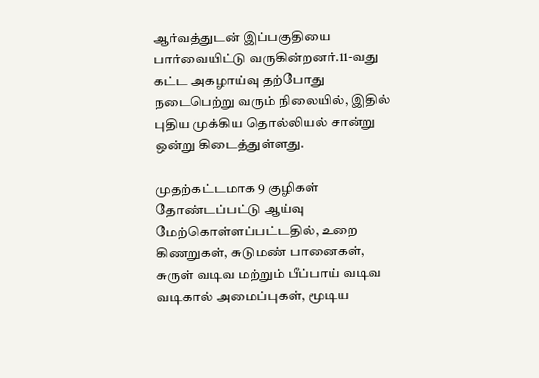ஆர்வத்துடன் இப்பகுதியை பார்வையிட்டு வருகின்றனர்.11-வது கட்ட அகழாய்வு தற்போது நடைபெற்று வரும் நிலையில், இதில் புதிய முக்கிய தொல்லியல் சான்று ஒன்று கிடைத்துள்ளது.

முதற்கட்டமாக 9 குழிகள் தோண்டப்பட்டு ஆய்வு மேற்கொள்ளப்பட்டதில், உறை கிணறுகள், சுடுமண் பானைகள், சுருள் வடிவ மற்றும் பீப்பாய் வடிவ வடிகால் அமைப்புகள், மூடிய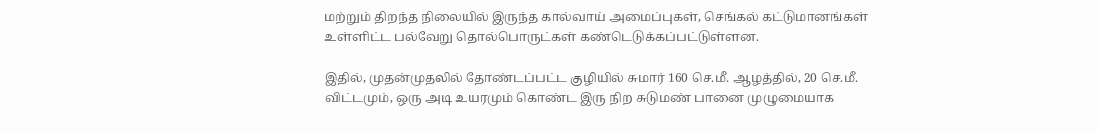மற்றும் திறந்த நிலையில் இருந்த கால்வாய் அமைப்புகள், செங்கல் கட்டுமானங்கள் உள்ளிட்ட பல்வேறு தொல்பொருட்கள் கண்டெடுக்கப்பட்டுள்ளன.

இதில், முதன்முதலில் தோண்டப்பட்ட குழியில் சுமார் 160 செ.மீ. ஆழத்தில், 20 செ.மீ. விட்டமும், ஒரு அடி உயரமும் கொண்ட இரு நிற சுடுமண் பானை முழுமையாக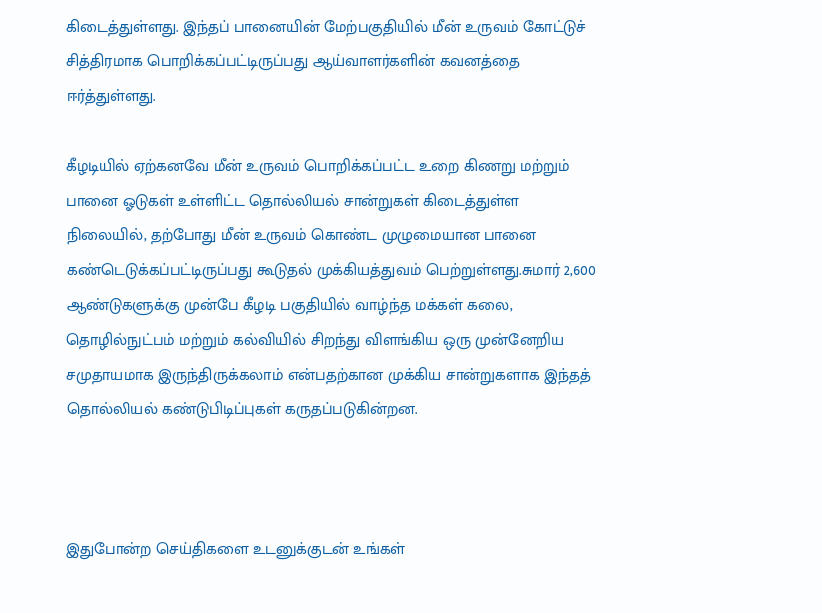கிடைத்துள்ளது. இந்தப் பானையின் மேற்பகுதியில் மீன் உருவம் கோட்டுச் சித்திரமாக பொறிக்கப்பட்டிருப்பது ஆய்வாளர்களின் கவனத்தை ஈர்த்துள்ளது.

கீழடியில் ஏற்கனவே மீன் உருவம் பொறிக்கப்பட்ட உறை கிணறு மற்றும் பானை ஓடுகள் உள்ளிட்ட தொல்லியல் சான்றுகள் கிடைத்துள்ள நிலையில், தற்போது மீன் உருவம் கொண்ட முழுமையான பானை கண்டெடுக்கப்பட்டிருப்பது கூடுதல் முக்கியத்துவம் பெற்றுள்ளது.சுமார் 2,600 ஆண்டுகளுக்கு முன்பே கீழடி பகுதியில் வாழ்ந்த மக்கள் கலை, தொழில்நுட்பம் மற்றும் கல்வியில் சிறந்து விளங்கிய ஒரு முன்னேறிய சமுதாயமாக இருந்திருக்கலாம் என்பதற்கான முக்கிய சான்றுகளாக இந்தத் தொல்லியல் கண்டுபிடிப்புகள் கருதப்படுகின்றன.



இதுபோன்ற செய்திகளை உடனுக்குடன் உங்கள்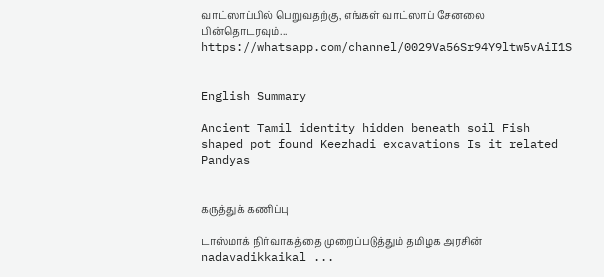வாட்ஸாப்பில் பெறுவதற்கு, எங்கள் வாட்ஸாப் சேனலை பின்தொடரவும்... https://whatsapp.com/channel/0029Va56Sr94Y9ltw5vAiI1S


English Summary

Ancient Tamil identity hidden beneath soil Fish shaped pot found Keezhadi excavations Is it related Pandyas


கருத்துக் கணிப்பு

டாஸ்மாக் நிர்வாகத்தை முறைப்படுத்தும் தமிழக அரசின் nadavadikkaikal ...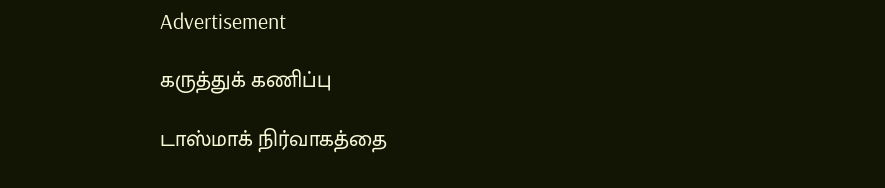Advertisement

கருத்துக் கணிப்பு

டாஸ்மாக் நிர்வாகத்தை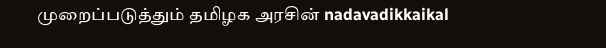முறைப்படுத்தும் தமிழக அரசின் nadavadikkaikal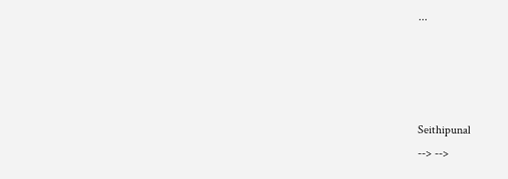...




Seithipunal
--> -->